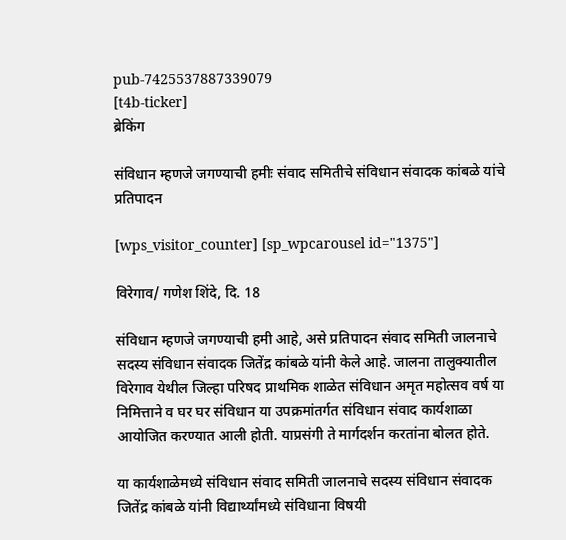pub-7425537887339079
[t4b-ticker]
ब्रेकिंग

संविधान म्हणजे जगण्याची हमीः संवाद समितीचे संविधान संवादक कांबळे यांचे प्रतिपादन

[wps_visitor_counter] [sp_wpcarousel id="1375"]

विरेगाव/ गणेश शिंदे, दि. 18

संविधान म्हणजे जगण्याची हमी आहे, असे प्रतिपादन संवाद समिती जालनाचे सदस्य संविधान संवादक जितेंद्र कांबळे यांनी केले आहे. जालना तालुक्यातील विरेगाव येथील जिल्हा परिषद प्राथमिक शाळेत संविधान अमृत महोत्सव वर्ष या निमित्ताने व घर घर संविधान या उपक्रमांतर्गत संविधान संवाद कार्यशाळा आयोजित करण्यात आली होती. याप्रसंगी ते मार्गदर्शन करतांना बोलत होते.

या कार्यशाळेमध्ये संविधान संवाद समिती जालनाचे सदस्य संविधान संवादक जितेंद्र कांबळे यांनी विद्यार्थ्यांमध्ये संविधाना विषयी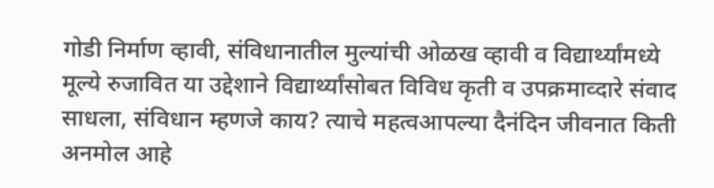गोडी निर्माण व्हावी, संविधानातील मुल्यांची ओळख व्हावी व विद्यार्थ्यांमध्ये मूल्ये रुजावित या उद्देशाने विद्यार्थ्यांसोबत विविध कृती व उपक्रमाव्दारे संवाद साधला, संविधान म्हणजे काय? त्याचे महत्वआपल्या दैनंदिन जीवनात किती अनमोल आहे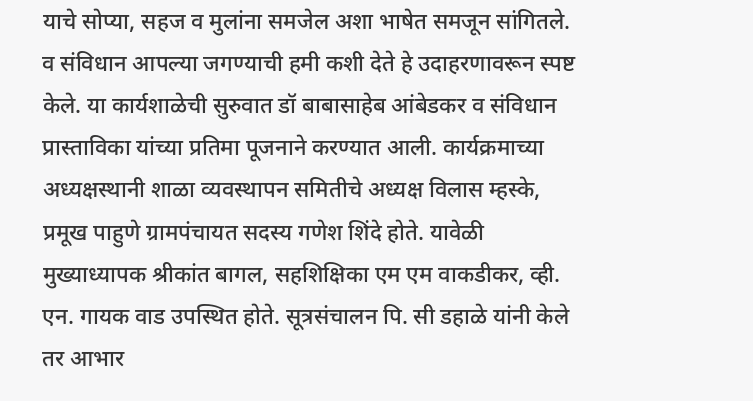याचे सोप्या, सहज व मुलांना समजेल अशा भाषेत समजून सांगितले. व संविधान आपल्या जगण्याची हमी कशी देते हे उदाहरणावरून स्पष्ट केले. या कार्यशाळेची सुरुवात डॉ बाबासाहेब आंबेडकर व संविधान प्रास्ताविका यांच्या प्रतिमा पूजनाने करण्यात आली. कार्यक्रमाच्या अध्यक्षस्थानी शाळा व्यवस्थापन समितीचे अध्यक्ष विलास म्हस्के, प्रमूख पाहुणे ग्रामपंचायत सदस्य गणेश शिंदे होते. यावेळी मुख्याध्यापक श्रीकांत बागल, सहशिक्षिका एम एम वाकडीकर, व्ही. एन. गायक वाड उपस्थित होते. सूत्रसंचालन पि. सी डहाळे यांनी केले तर आभार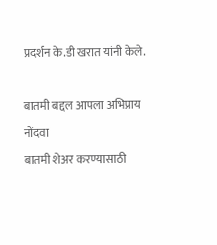प्रदर्शन के.डी खरात यांनी केले.

बातमी बद्दल आपला अभिप्राय नोंदवा
बातमी शेअर करण्यासाठी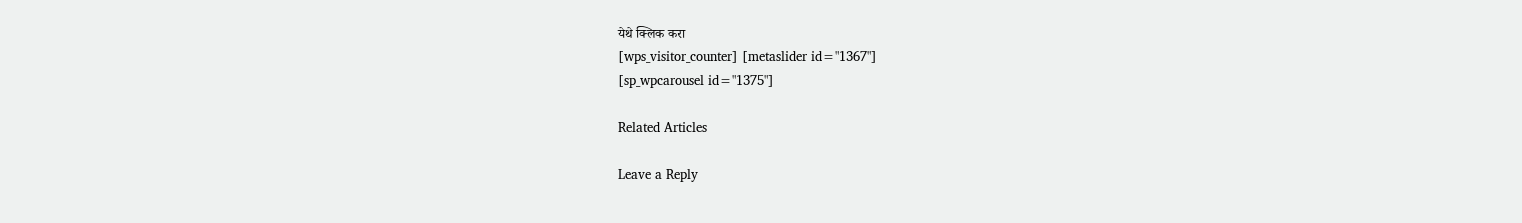येथे क्लिक करा
[wps_visitor_counter] [metaslider id="1367"]
[sp_wpcarousel id="1375"]

Related Articles

Leave a Reply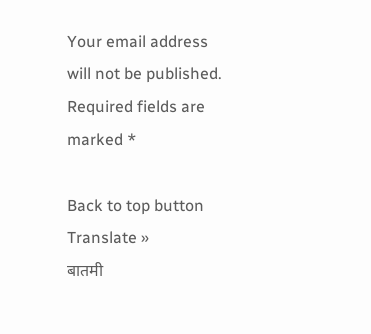Your email address will not be published. Required fields are marked *

Back to top button
Translate »
बातमी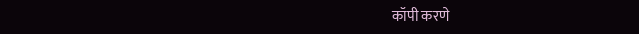कॉपी करणे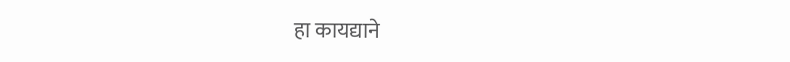हा कायद्याने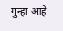गुन्हा आहे